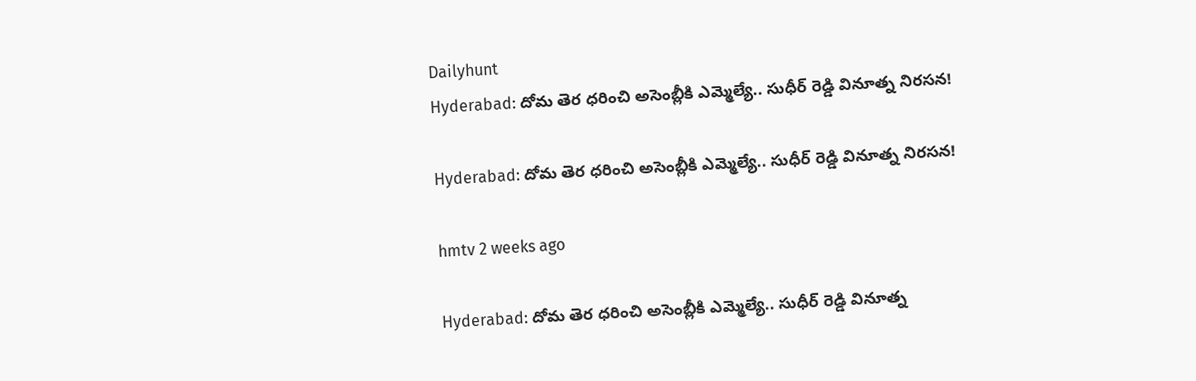Dailyhunt
Hyderabad: దోమ తెర ధరించి అసెంబ్లీకి ఎమ్మెల్యే.. సుధీర్ రెడ్డి వినూత్న నిరసన!

Hyderabad: దోమ తెర ధరించి అసెంబ్లీకి ఎమ్మెల్యే.. సుధీర్ రెడ్డి వినూత్న నిరసన!

hmtv 2 weeks ago

Hyderabad: దోమ తెర ధరించి అసెంబ్లీకి ఎమ్మెల్యే.. సుధీర్ రెడ్డి వినూత్న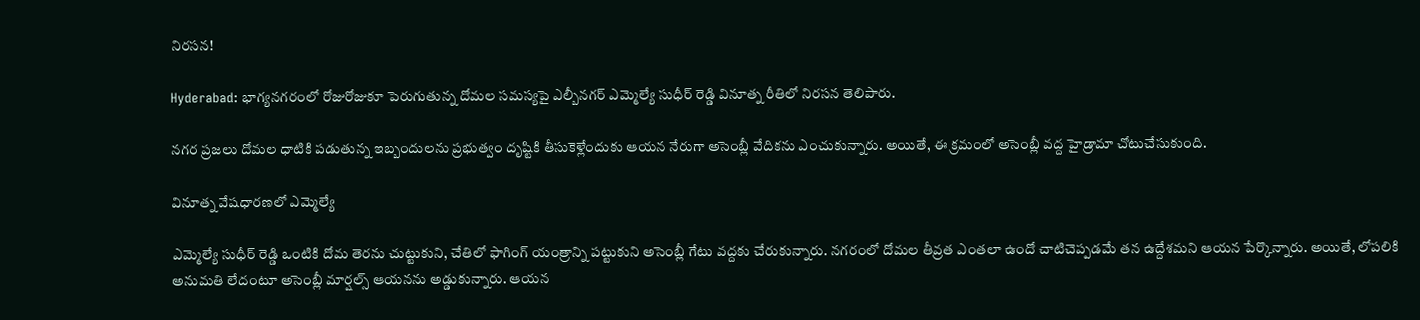నిరసన!

Hyderabad: భాగ్యనగరంలో రోజురోజుకూ పెరుగుతున్న దోమల సమస్యపై ఎల్బీనగర్ ఎమ్మెల్యే సుధీర్ రెడ్డి వినూత్న రీతిలో నిరసన తెలిపారు.

నగర ప్రజలు దోమల ధాటికి పడుతున్న ఇబ్బందులను ప్రభుత్వం దృష్టికి తీసుకెళ్లేందుకు ఆయన నేరుగా అసెంబ్లీ వేదికను ఎంచుకున్నారు. అయితే, ఈ క్రమంలో అసెంబ్లీ వద్ద హైడ్రామా చోటుచేసుకుంది.

వినూత్న వేషధారణలో ఎమ్మెల్యే

ఎమ్మెల్యే సుధీర్ రెడ్డి ఒంటికి దోమ తెరను చుట్టుకుని, చేతిలో ఫాగింగ్ యంత్రాన్ని పట్టుకుని అసెంబ్లీ గేటు వద్దకు చేరుకున్నారు. నగరంలో దోమల తీవ్రత ఎంతలా ఉందో చాటిచెప్పడమే తన ఉద్దేశమని ఆయన పేర్కొన్నారు. అయితే, లోపలికి అనుమతి లేదంటూ అసెంబ్లీ మార్షల్స్ ఆయనను అడ్డుకున్నారు. ఆయన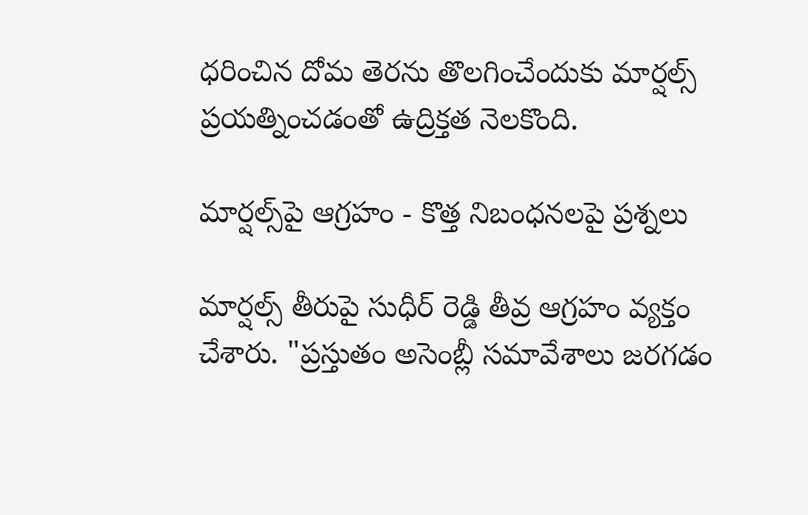ధరించిన దోమ తెరను తొలగించేందుకు మార్షల్స్ ప్రయత్నించడంతో ఉద్రిక్తత నెలకొంది.

మార్షల్స్‌పై ఆగ్రహం - కొత్త నిబంధనలపై ప్రశ్నలు

మార్షల్స్ తీరుపై సుధీర్ రెడ్డి తీవ్ర ఆగ్రహం వ్యక్తం చేశారు. "ప్రస్తుతం అసెంబ్లీ సమావేశాలు జరగడం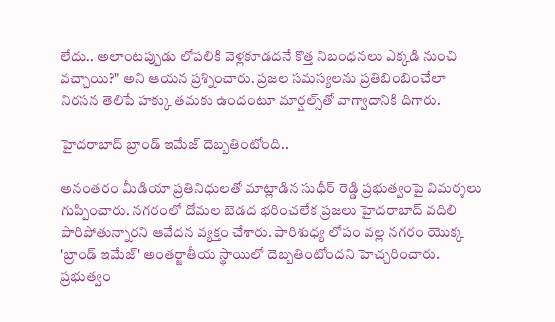లేదు.. అలాంటప్పుడు లోపలికి వెళ్లకూడదనే కొత్త నిబంధనలు ఎక్కడి నుంచి వచ్చాయి?" అని ఆయన ప్రశ్నించారు. ప్రజల సమస్యలను ప్రతిబింబించేలా నిరసన తెలిపే హక్కు తమకు ఉందంటూ మార్షల్స్‌తో వాగ్వాదానికి దిగారు.

హైదరాబాద్ బ్రాండ్ ఇమేజ్ దెబ్బతింటోంది..

అనంతరం మీడియా ప్రతినిధులతో మాట్లాడిన సుధీర్ రెడ్డి ప్రభుత్వంపై విమర్శలు గుప్పించారు. నగరంలో దోమల బెడద భరించలేక ప్రజలు హైదరాబాద్ వదిలి పారిపోతున్నారని ఆవేదన వ్యక్తం చేశారు. పారిశుధ్య లోపం వల్ల నగరం యొక్క 'బ్రాండ్ ఇమేజ్' అంతర్జాతీయ స్థాయిలో దెబ్బతింటోందని హెచ్చరించారు. ప్రభుత్వం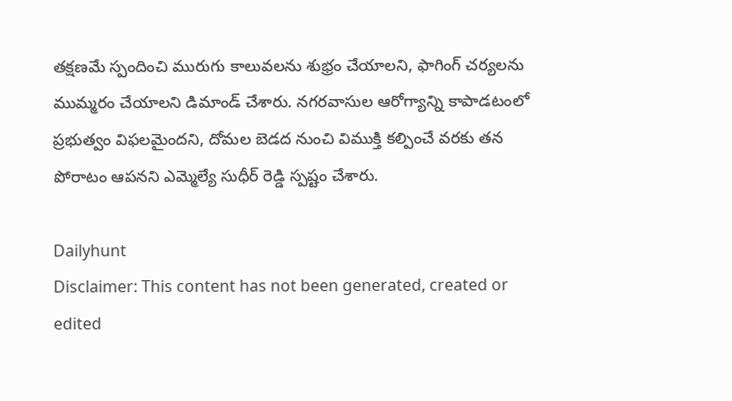తక్షణమే స్పందించి మురుగు కాలువలను శుభ్రం చేయాలని, ఫాగింగ్ చర్యలను ముమ్మరం చేయాలని డిమాండ్ చేశారు. నగరవాసుల ఆరోగ్యాన్ని కాపాడటంలో ప్రభుత్వం విఫలమైందని, దోమల బెడద నుంచి విముక్తి కల్పించే వరకు తన పోరాటం ఆపనని ఎమ్మెల్యే సుధీర్ రెడ్డి స్పష్టం చేశారు.

Dailyhunt
Disclaimer: This content has not been generated, created or edited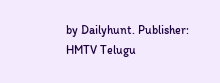by Dailyhunt. Publisher: HMTV Telugu